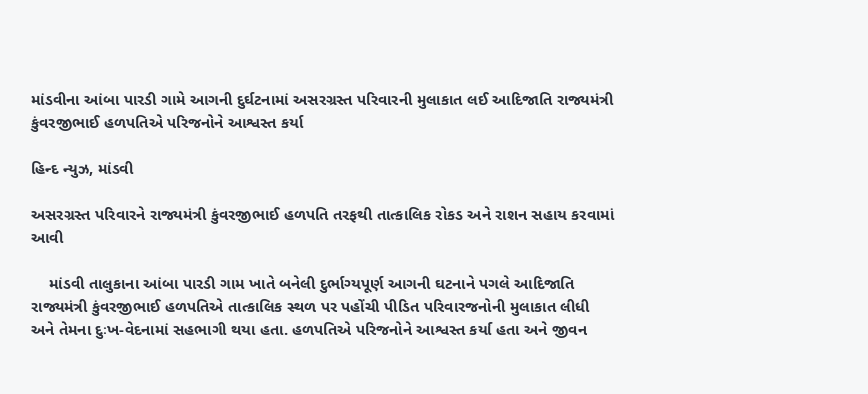માંડવીના આંબા પારડી ગામે આગની દુર્ઘટનામાં અસરગ્રસ્ત પરિવારની મુલાકાત લઈ આદિજાતિ રાજ્યમંત્રી કુંવરજીભાઈ હળપતિએ પરિજનોને આશ્વસ્ત કર્યા

હિન્દ ન્યુઝ, માંડવી

અસરગ્રસ્ત પરિવારને રાજ્યમંત્રી કુંવરજીભાઈ હળપતિ તરફથી તાત્કાલિક રોકડ અને રાશન સહાય કરવામાં આવી

    માંડવી તાલુકાના આંબા પારડી ગામ ખાતે બનેલી દુર્ભાગ્યપૂર્ણ આગની ઘટનાને પગલે આદિજાતિ રાજ્યમંત્રી કુંવરજીભાઈ હળપતિએ તાત્કાલિક સ્થળ પર પહોંચી પીડિત પરિવારજનોની મુલાકાત લીધી અને તેમના દુઃખ-વેદનામાં સહભાગી થયા હતા. હળપતિએ પરિજનોને આશ્વસ્ત કર્યા હતા અને જીવન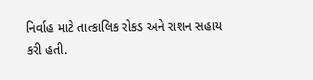નિર્વાહ માટે તાત્કાલિક રોકડ અને રાશન સહાય કરી હતી.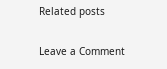Related posts

Leave a Comment